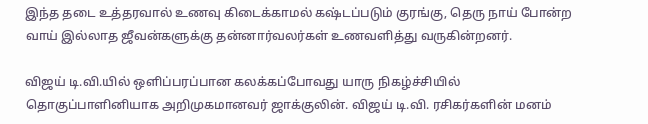இந்த தடை உத்தரவால் உணவு கிடைக்காமல் கஷ்டப்படும் குரங்கு, தெரு நாய் போன்ற வாய் இல்லாத ஜீவன்களுக்கு தன்னார்வலர்கள் உணவளித்து வருகின்றனர்.

விஜய் டி.வி.யில் ஒளிப்பரப்பான கலக்கப்போவது யாரு நிகழ்ச்சியில் தொகுப்பாளினியாக அறிமுகமானவர் ஜாக்குலின். விஜய் டி.வி. ரசிகர்களின் மனம்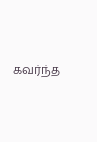கவர்ந்த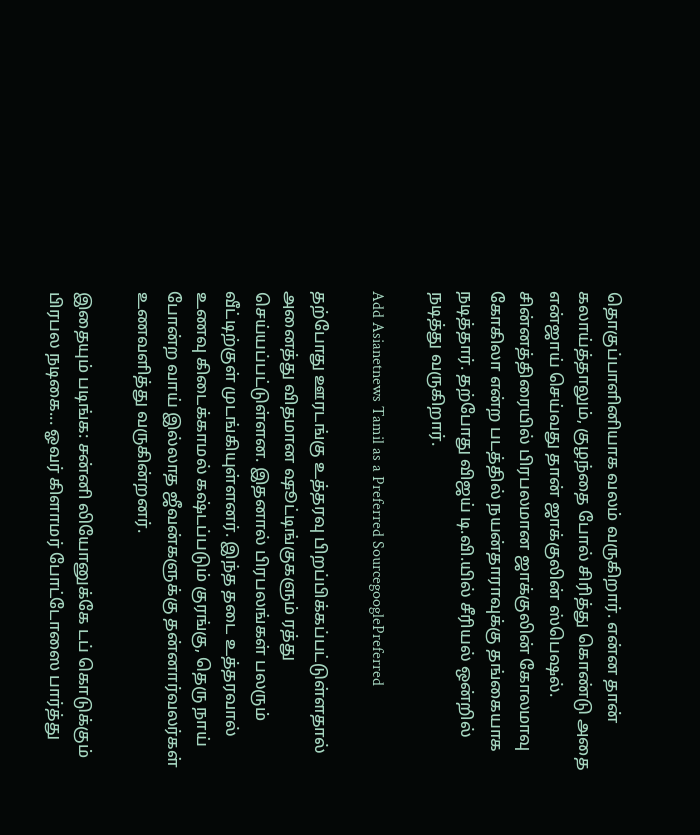தொகுப்பாளினியாக வலம் வருகிறார். என்ன தான் கலாய்த்தாலும், குழந்தை போல் சிரித்து கொண்டு அதை என்ஜாய் செய்வது தான் ஜாக்குலின் ஸ்பெஷல். சின்னத்திரையில் பிரபலமான ஜாக்குலின் கோலமாவு கோகிலா என்ற படத்தில் நயன்தாராவுக்கு தங்கையாக நடித்தார். தற்போது விஜய் டி.வி.யில் சீரியல் ஒன்றில் நடித்து வருகிறார்.

Add Asianetnews Tamil as a Preferred SourcegooglePreferred

தற்போது ஊரடங்கு உத்தரவு பிறப்பிக்கப்பட்டுள்ளதால் அனைத்து விதமான ஷூட்டிங்குகளும் ரத்து செய்யப்பட்டுள்ளன. இதனால் பிரபலங்கள் பலரும் வீட்டிற்குள் முடங்கியுள்ளனர். இந்த தடை உத்தரவால் உணவு கிடைக்காமல் கஷ்டப்படும் குரங்கு, தெரு நாய் போன்ற வாய் இல்லாத ஜீவன்களுக்கு தன்னார்வலர்கள் உணவளித்து வருகின்றனர்.

இதையும் படிங்க: சன்னி லியோனுக்கே டப் கொடுக்கும் பிரபல நடிகை... ஓவர் கிளாமர் போட்டோஸை பார்த்து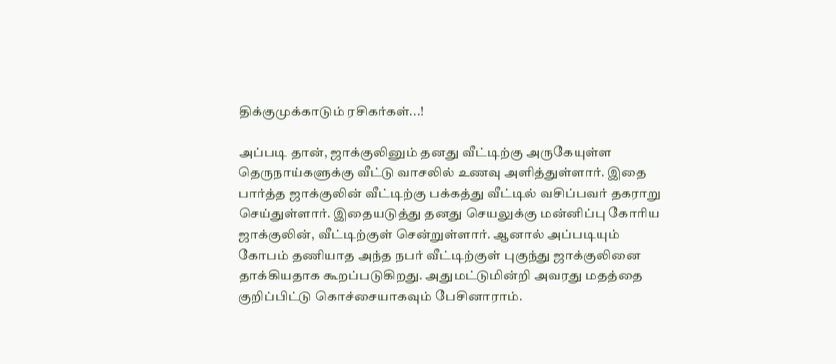திக்குமுக்காடும் ரசிகர்கள்...!

அப்படி தான், ஜாக்குலினும் தனது வீட்டிற்கு அருகேயுள்ள தெருநாய்களுக்கு வீட்டு வாசலில் உணவு அளித்துள்ளார். இதை பார்த்த ஜாக்குலின் வீட்டிற்கு பக்கத்து வீட்டில் வசிப்பவர் தகராறு செய்துள்ளார். இதையடுத்து தனது செயலுக்கு மன்னிப்பு கோரிய ஜாக்குலின், வீட்டிற்குள் சென்றுள்ளார். ஆனால் அப்படியும் கோபம் தணியாத அந்த நபர் வீட்டிற்குள் புகுந்து ஜாக்குலினை தாக்கியதாக கூறப்படுகிறது. அதுமட்டுமின்றி அவரது மதத்தை குறிப்பிட்டு கொச்சையாகவும் பேசினாராம்.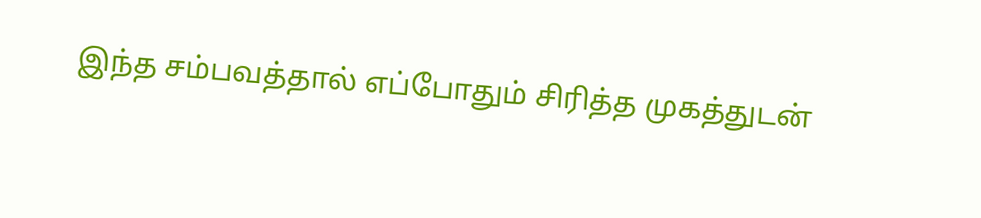இந்த சம்பவத்தால் எப்போதும் சிரித்த முகத்துடன்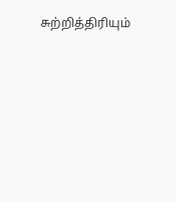சுற்றித்திரியும்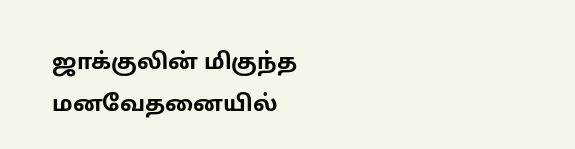ஜாக்குலின் மிகுந்த மனவேதனையில்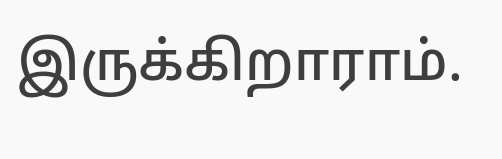இருக்கிறாராம்.